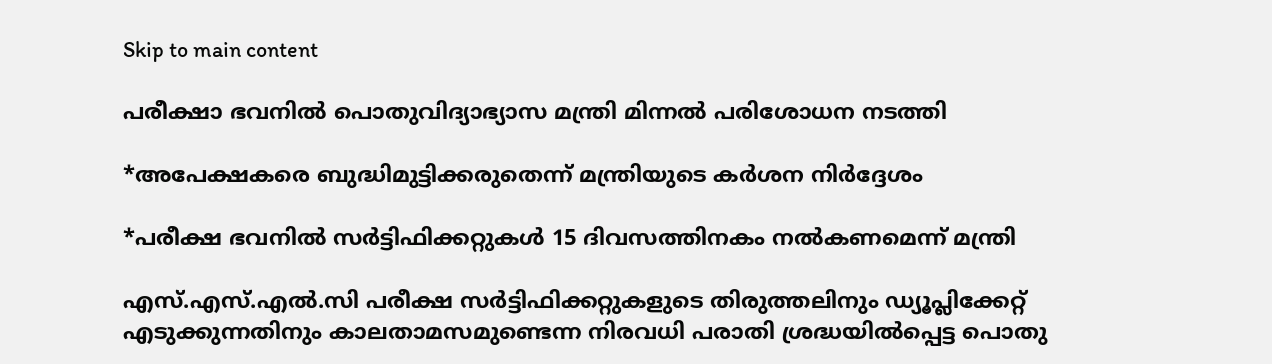Skip to main content

പരീക്ഷാ ഭവനിൽ പൊതുവിദ്യാഭ്യാസ മന്ത്രി മിന്നൽ പരിശോധന നടത്തി

*അപേക്ഷകരെ ബുദ്ധിമുട്ടിക്കരുതെന്ന് മന്ത്രിയുടെ കർശന നിർദ്ദേശം

*പരീക്ഷ ഭവനിൽ സർട്ടിഫിക്കറ്റുകൾ 15 ദിവസത്തിനകം നൽകണമെന്ന് മന്ത്രി

എസ്.എസ്.എൽ.സി പരീക്ഷ സർട്ടിഫിക്കറ്റുകളുടെ തിരുത്തലിനും ഡ്യൂപ്ലിക്കേറ്റ് എടുക്കുന്നതിനും കാലതാമസമുണ്ടെന്ന നിരവധി പരാതി ശ്രദ്ധയിൽപ്പെട്ട പൊതു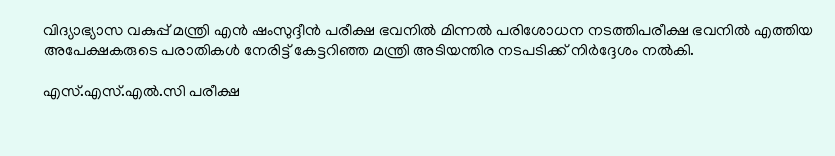വിദ്യാഭ്യാസ വകുപ്പ് മന്ത്രി എൻ ഷംസുദ്ദീൻ പരീക്ഷ ഭവനിൽ മിന്നൽ പരിശോധന നടത്തിപരീക്ഷ ഭവനിൽ എത്തിയ അപേക്ഷകരുടെ പരാതികൾ നേരിട്ട് കേട്ടറിഞ്ഞ മന്ത്രി അടിയന്തിര നടപടിക്ക് നിർദ്ദേശം നൽകി.

എസ്.എസ്.എൽ.സി പരീക്ഷ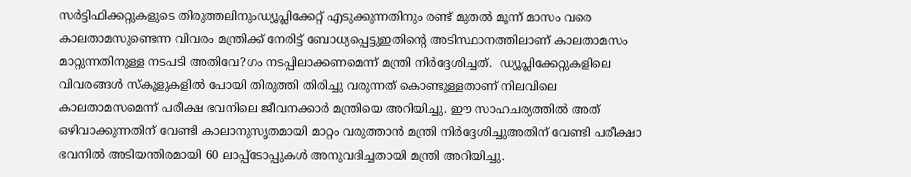സർട്ടിഫിക്കറ്റുകളുടെ തിരുത്തലിനുംഡ്യൂപ്ലിക്കേറ്റ് എടുക്കുന്നതിനും രണ്ട് മുതൽ മൂന്ന് മാസം വരെ കാലതാമസുണ്ടെന്ന വിവരം മന്ത്രിക്ക് നേരിട്ട് ബോധ്യപ്പെട്ടുഇതിന്റെ അടിസ്ഥാനത്തിലാണ് കാലതാമസം മാറ്റുന്നതിനുള്ള നടപടി അതിവേ?ഗം നടപ്പിലാക്കണമെന്ന് മന്ത്രി നിർദ്ദേശിച്ചത്.  ഡ്യൂപ്ലിക്കേറ്റുകളിലെ വിവരങ്ങൾ സ്‌കൂളുകളിൽ പോയി തിരുത്തി തിരിച്ചു വരുന്നത് കൊണ്ടുള്ളതാണ് നിലവിലെ കാലതാമസമെന്ന് പരീക്ഷ ഭവനിലെ ജീവനക്കാർ മന്ത്രിയെ അറിയിച്ചു. ഈ സാഹചര്യത്തിൽ അത് ഒഴിവാക്കുന്നതിന് വേണ്ടി കാലാനുസൃതമായി മാറ്റം വരുത്താൻ മന്ത്രി നിർദ്ദേശിച്ചുഅതിന് വേണ്ടി പരീക്ഷാ ഭവനിൽ അടിയന്തിരമായി 60 ലാപ്പ്‌ടോപ്പുകൾ അനുവദിച്ചതായി മന്ത്രി അറിയിച്ചു.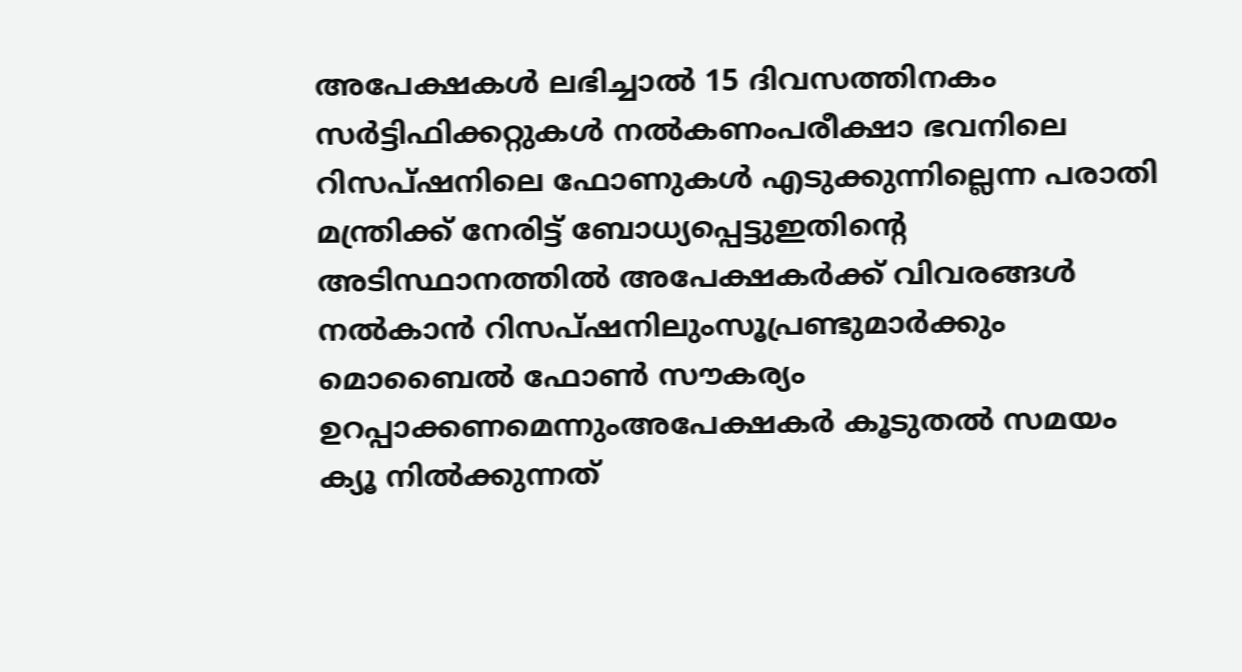അപേക്ഷകൾ ലഭിച്ചാൽ 15 ദിവസത്തിനകം സർട്ടിഫിക്കറ്റുകൾ നൽകണംപരീക്ഷാ ഭവനിലെ റിസപ്ഷനിലെ ഫോണുകൾ എടുക്കുന്നില്ലെന്ന പരാതി മന്ത്രിക്ക് നേരിട്ട് ബോധ്യപ്പെട്ടുഇതിന്റെ അടിസ്ഥാനത്തിൽ അപേക്ഷകർക്ക് വിവരങ്ങൾ നൽകാൻ റിസപ്ഷനിലുംസൂപ്രണ്ടുമാർക്കും മൊബൈൽ ഫോൺ സൗകര്യം ഉറപ്പാക്കണമെന്നുംഅപേക്ഷകർ കൂടുതൽ സമയം ക്യൂ നിൽക്കുന്നത്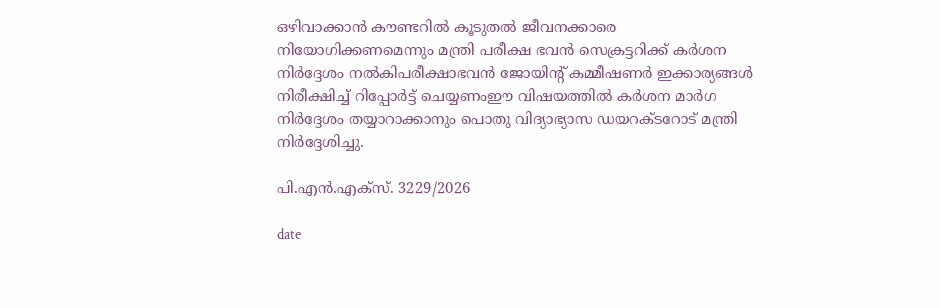ഒഴിവാക്കാൻ കൗണ്ടറിൽ കൂടുതൽ ജീവനക്കാരെ നിയോഗിക്കണമെന്നും മന്ത്രി പരീക്ഷ ഭവൻ സെക്രട്ടറിക്ക് കർശന നിർദ്ദേശം നൽകിപരീക്ഷാഭവൻ ജോയിന്റ് കമ്മീഷണർ ഇക്കാര്യങ്ങൾ നിരീക്ഷിച്ച് റിപ്പോർട്ട് ചെയ്യണംഈ വിഷയത്തിൽ കർശന മാർഗ നിർദ്ദേശം തയ്യാറാക്കാനും പൊതു വിദ്യാഭ്യാസ ഡയറക്ടറോട് മന്ത്രി നിർദ്ദേശിച്ചു.

പി.എൻ.എക്‌സ്. 3229/2026

date